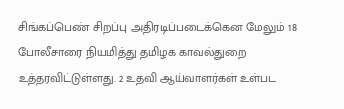சிங்கப்பெண் சிறப்பு அதிரடிப்படைக்கென மேலும் 18 போலீசாரை நியமித்து தமிழக காவல்துறை உத்தரவிட்டுள்ளது. 2 உதவி ஆய்வாளர்கள் உள்பட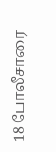18 போலீசாரை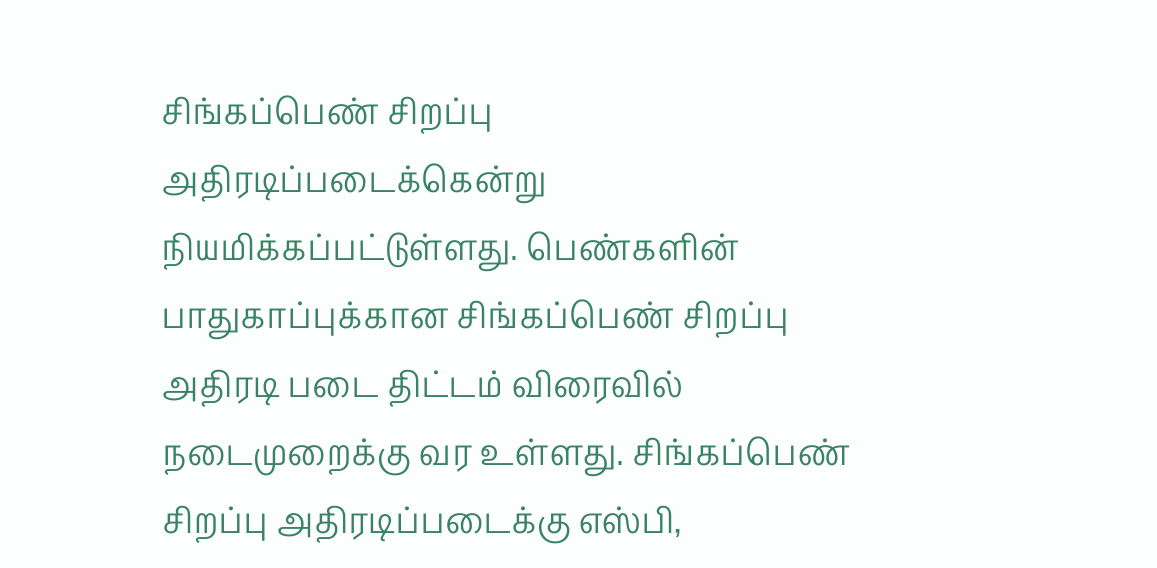சிங்கப்பெண் சிறப்பு அதிரடிப்படைக்கென்று நியமிக்கப்பட்டுள்ளது. பெண்களின் பாதுகாப்புக்கான சிங்கப்பெண் சிறப்பு அதிரடி படை திட்டம் விரைவில் நடைமுறைக்கு வர உள்ளது. சிங்கப்பெண் சிறப்பு அதிரடிப்படைக்கு எஸ்பி,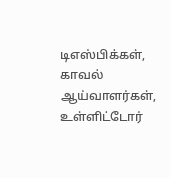டிஎஸ்பிக்கள், காவல் ஆய்வாளர்கள், உள்ளிட்டோர்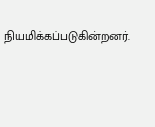நியமிக்கப்படுகின்றனர்.